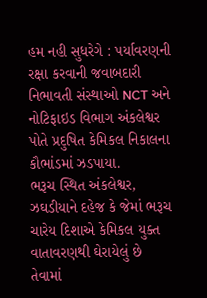હમ નહી સુધરેગે : પર્યાવરણની રક્ષા કરવાની જવાબદારી નિભાવતી સંસ્થાઓ NCT અને નોટિફાઇડ વિભાગ અંકલેશ્વર પોતે પ્રદુષિત કેમિકલ નિકાલના કૌભાંડમાં ઝડપાયા.
ભરૂચ સ્થિત અંકલેશ્વર, ઝઘડીયાને દહેજ કે જેમાં ભરૂચ ચારેય દિશાએ કેમિકલ યુક્ત વાતાવરણથી ઘેરાયેલું છે તેવામાં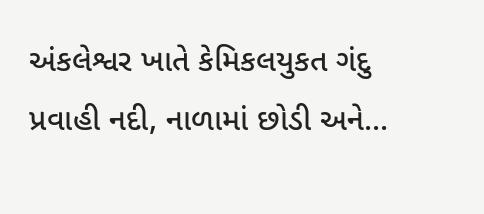અંકલેશ્વર ખાતે કેમિકલયુકત ગંદુ પ્રવાહી નદી, નાળામાં છોડી અને...